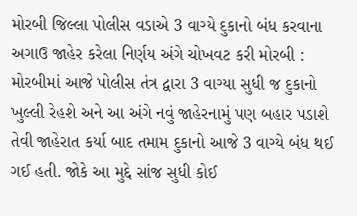મોરબી જિલ્લા પોલીસ વડાએ 3 વાગ્યે દુકાનો બંધ કરવાના અગાઉ જાહેર કરેલા નિર્ણય અંગે ચોખવટ કરી મોરબી : મોરબીમાં આજે પોલીસ તંત્ર દ્વારા 3 વાગ્યા સુધી જ દુકાનો ખુલ્લી રેહશે અને આ અંગે નવું જાહેરનામું પણ બહાર પડાશે તેવી જાહેરાત કર્યા બાદ તમામ દુકાનો આજે 3 વાગ્યે બંધ થઈ ગઈ હતી. જોકે આ મુદ્દે સાંજ સુધી કોઈ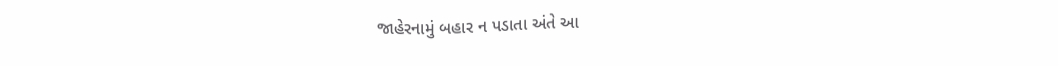જાહેરનામું બહાર ન પડાતા અંતે આ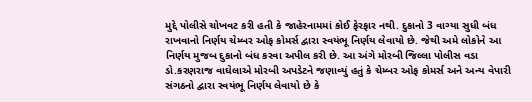મુદ્દે પોલીસે ચોખવટ કરી હતી કે જાહેરનામમાં કોઈ ફેરફાર નથી. દુકાનો 3 વાગ્યા સુધી બંધ રાખવાનો નિર્ણય ચેમ્બર ઓફ કોમર્સ દ્વારા સ્વયંભૂ નિર્ણય લેવાયો છે. જેથી અમે લોકોને આ નિર્ણય મુજબ દુકાનો બંધ કરવા અપીલ કરી છે. આ અંગે મોરબી જિલ્લા પોલીસ વડા ડો.કરણરાજ વાઘેલાએ મોરબી અપડેટને જણાવ્યું હતું કે ચેમ્બર ઓફ કોમર્સ અને અન્ય વેપારી સંગઠનો દ્વારા સ્વયંભૂ નિર્ણય લેવાયો છે કે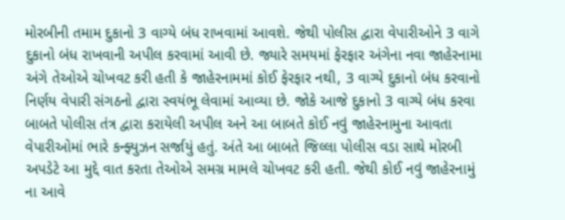મોરબીની તમામ દુકાનો 3 વાગ્યે બંધ રાખવામાં આવશે. જેથી પોલીસ દ્વારા વેપારીઓને 3 વાગે દુકાનો બંધ રાખવાની અપીલ કરવામાં આવી છે. જ્યારે સમયમાં ફેરફાર અંગેના નવા જાહેરનામા અંગે તેઓએ ચોખવટ કરી હતી કે જાહેરનામમાં કોઈ ફેરફાર નથી, 3 વાગ્યે દુકાનો બંધ કરવાનો નિર્ણય વેપારી સંગઠનો દ્વારા સ્વયંભૂ લેવામાં આવ્યા છે. જોકે આજે દુકાનો 3 વાગ્યે બંધ કરવા બાબતે પોલીસ તંત્ર દ્વારા કરાયેલી અપીલ અને આ બાબતે કોઈ નવું જાહેરનામુના આવતા વેપારીઓમાં ભારે કન્ફ્યુઝન સર્જાયું હતું. અંતે આ બાબતે જિલ્લા પોલીસ વડા સાથે મોરબી અપડેટે આ મુદ્દે વાત કરતા તેઓએ સમગ્ર મામલે ચોખવટ કરી હતી. જેથી કોઈ નવું જાહેરનામું ના આવે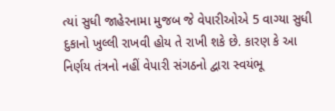ત્યાં સુધી જાહેરનામા મુજબ જે વેપારીઓએ 5 વાગ્યા સુધી દુકાનો ખુલ્લી રાખવી હોય તે રાખી શકે છે. કારણ કે આ નિર્ણય તંત્રનો નહીં વેપારી સંગઠનો દ્વારા સ્વયંભૂ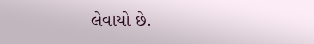લેવાયો છે.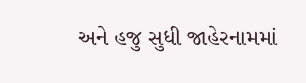અને હજુ સુધી જાહેરનામમાં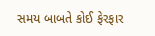સમય બાબતે કોઈ ફેરફાર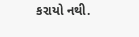કરાયો નથી.